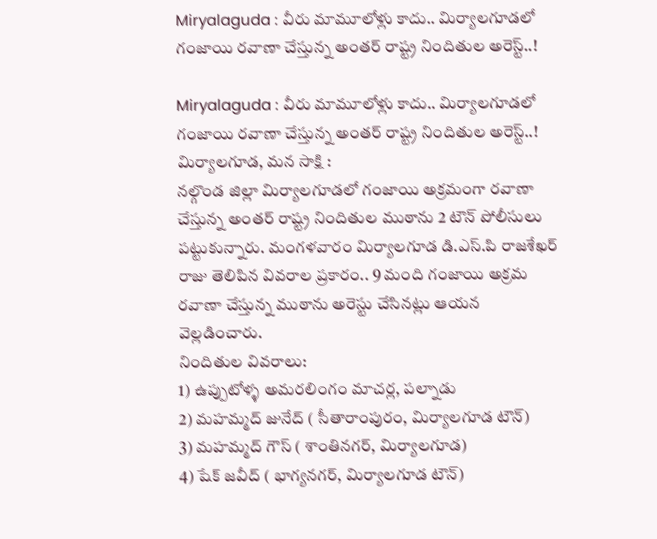Miryalaguda : వీరు మామూలోళ్లు కాదు.. మిర్యాలగూడలో గంజాయి రవాణా చేస్తున్న అంతర్ రాష్ట్ర నిందితుల అరెస్ట్..!

Miryalaguda : వీరు మామూలోళ్లు కాదు.. మిర్యాలగూడలో గంజాయి రవాణా చేస్తున్న అంతర్ రాష్ట్ర నిందితుల అరెస్ట్..!
మిర్యాలగూడ, మన సాక్షి :
నల్గొండ జిల్లా మిర్యాలగూడలో గంజాయి అక్రమంగా రవాణా చేస్తున్న అంతర్ రాష్ట్ర నిందితుల ముఠాను 2 టౌన్ పోలీసులు పట్టుకున్నారు. మంగళవారం మిర్యాలగూడ డి.ఎస్.పి రాజశేఖర్ రాజు తెలిపిన వివరాల ప్రకారం.. 9 మంది గంజాయి అక్రమ రవాణా చేస్తున్న ముఠాను అరెస్టు చేసినట్లు ఆయన వెల్లడించారు.
నిందితుల వివరాలు:
1) ఉప్పుటోళ్ళ అమరలింగం మాచర్ల, పల్నాడు
2) మహమ్మద్ జునేద్ ( సీతారాంపురం, మిర్యాలగూడ టౌన్)
3) మహమ్మద్ గౌస్ ( శాంతినగర్, మిర్యాలగూడ)
4) షేక్ జవీద్ ( భాగ్యనగర్, మిర్యాలగూడ టౌన్)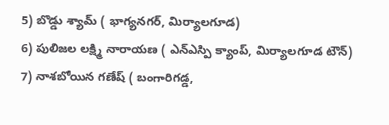5) బొడ్డు శ్యామ్ ( భాగ్యనగర్, మిర్యాలగూడ)
6) పులిజల లక్ష్మి నారాయణ ( ఎన్ఎస్పి క్యాంప్, మిర్యాలగూడ టౌన్)
7) నాశబోయిన గణేష్ ( బంగారిగడ్డ,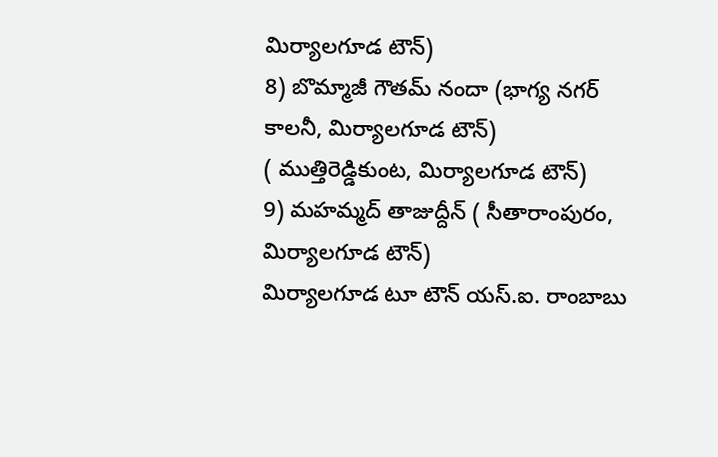మిర్యాలగూడ టౌన్)
8) బొమ్మాజీ గౌతమ్ నందా (భాగ్య నగర్ కాలనీ, మిర్యాలగూడ టౌన్)
( ముత్తిరెడ్డికుంట, మిర్యాలగూడ టౌన్)
9) మహమ్మద్ తాజుద్దీన్ ( సీతారాంపురం, మిర్యాలగూడ టౌన్)
మిర్యాలగూడ టూ టౌన్ యస్.ఐ. రాంబాబు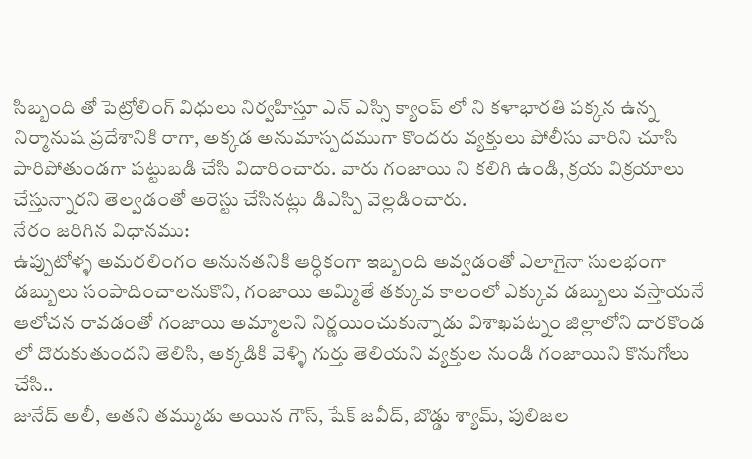సిబ్బంది తో పెట్రోలింగ్ విధులు నిర్వహిస్తూ ఎన్ ఎస్సి క్యాంప్ లో ని కళాభారతి పక్కన ఉన్న నిర్మానుష ప్రదేశానికి రాగా, అక్కడ అనుమాస్పదముగా కొందరు వ్యక్తులు పోలీసు వారిని చూసి పారిపోతుండగా పట్టుబడి చేసి విదారించారు. వారు గంజాయి ని కలిగి ఉండి, క్రయ విక్రయాలు చేస్తున్నారని తెల్వడంతో అరెస్టు చేసినట్లు డిఎస్పి వెల్లడించారు.
నేరం జరిగిన విధానము:
ఉప్పుటోళ్ళ అమరలింగం అనునతనికి ఆర్ధికంగా ఇబ్బంది అవ్వడంతో ఎలాగైనా సులభంగా డబ్బులు సంపాదించాలనుకొని, గంజాయి అమ్మితే తక్కువ కాలంలో ఎక్కువ డబ్బులు వస్తాయనే ఆలోచన రావడంతో గంజాయి అమ్మాలని నిర్ణయించుకున్నాడు విశాఖపట్నం జిల్లాలోని దారకొండ లో దొరుకుతుందని తెలిసి, అక్కడికి వెళ్ళి గుర్తు తెలియని వ్యక్తుల నుండి గంజాయిని కొనుగోలు చేసి..
జునేద్ అలీ, అతని తమ్ముడు అయిన గౌస్, షేక్ జవీద్, బొడ్డు శ్యామ్, పులిజల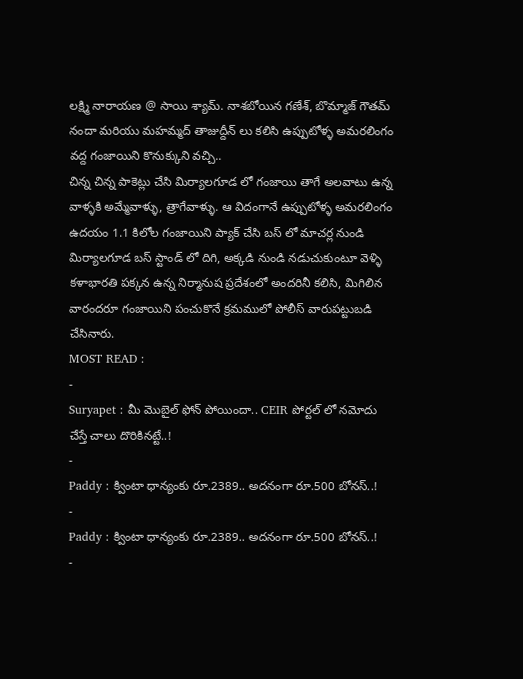లక్ష్మి నారాయణ @ సాయి శ్యామ్. నాశబోయిన గణేశ్, బొమ్మాజ్ గౌతమ్ నందా మరియు మహమ్మద్ తాజుద్దీన్ లు కలిసి ఉప్పుటోళ్ళ అమరలింగం వద్ద గంజాయిని కొనుక్కుని వచ్చి..
చిన్న చిన్న పాకెట్లు చేసి మిర్యాలగూడ లో గంజాయి తాగే అలవాటు ఉన్న వాళ్ళకి అమ్మేవాళ్ళు, త్రాగేవాళ్ళు. ఆ విదంగానే ఉప్పుటోళ్ళ అమరలింగం ఉదయం 1.1 కిలోల గంజాయిని ప్యాక్ చేసి బస్ లో మాచర్ల నుండి మిర్యాలగూడ బస్ స్టాండ్ లో దిగి, అక్కడి నుండి నడుచుకుంటూ వెళ్ళి కళాభారతి పక్కన ఉన్న నిర్మానుష ప్రదేశంలో అందరినీ కలిసి, మిగిలిన వారందరూ గంజాయిని పంచుకొనే క్రమములో పోలీస్ వారుపట్టుబడి చేసినారు.
MOST READ :
-
Suryapet : మీ మొబైల్ ఫోన్ పోయిందా.. CEIR పోర్టల్ లో నమోదు చేస్తే చాలు దొరికినట్టే..!
-
Paddy : క్వింటా ధాన్యంకు రూ.2389.. అదనంగా రూ.500 బోనస్..!
-
Paddy : క్వింటా ధాన్యంకు రూ.2389.. అదనంగా రూ.500 బోనస్..!
-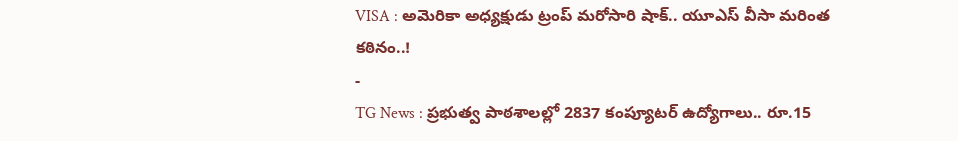VISA : అమెరికా అధ్యక్షుడు ట్రంప్ మరోసారి షాక్.. యూఎస్ వీసా మరింత కఠినం..!
-
TG News : ప్రభుత్వ పాఠశాలల్లో 2837 కంప్యూటర్ ఉద్యోగాలు.. రూ.15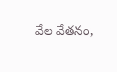వేల వేతనం,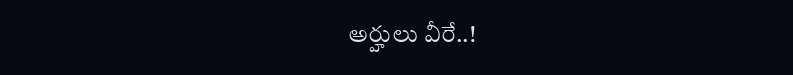అర్హులు వీరే..!